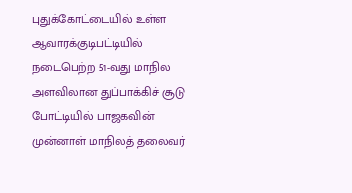புதுக்கோட்டையில் உள்ள ஆவாரக்குடிபட்டியில் நடைபெற்ற 51-வது மாநில அளவிலான துப்பாக்கிச் சூடு போட்டியில் பாஜகவின் முன்னாள் மாநிலத் தலைவர்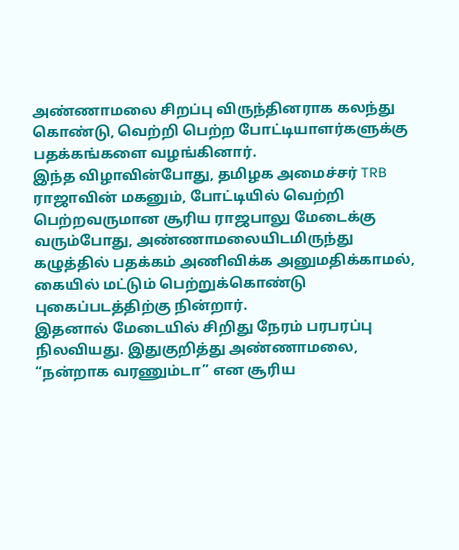அண்ணாமலை சிறப்பு விருந்தினராக கலந்து கொண்டு, வெற்றி பெற்ற போட்டியாளர்களுக்கு பதக்கங்களை வழங்கினார்.
இந்த விழாவின்போது, தமிழக அமைச்சர் TRB ராஜாவின் மகனும், போட்டியில் வெற்றி பெற்றவருமான சூரிய ராஜபாலு மேடைக்கு வரும்போது, அண்ணாமலையிடமிருந்து கழுத்தில் பதக்கம் அணிவிக்க அனுமதிக்காமல், கையில் மட்டும் பெற்றுக்கொண்டு புகைப்படத்திற்கு நின்றார்.
இதனால் மேடையில் சிறிது நேரம் பரபரப்பு நிலவியது. இதுகுறித்து அண்ணாமலை, “நன்றாக வரணும்டா” என சூரிய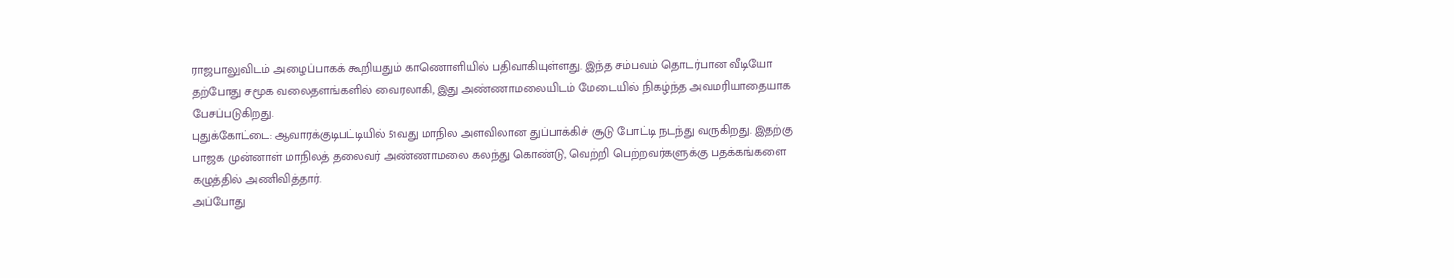ராஜபாலுவிடம் அழைப்பாகக் கூறியதும் காணொளியில் பதிவாகியுள்ளது. இந்த சம்பவம் தொடர்பான வீடியோ தற்போது சமூக வலைதளங்களில் வைரலாகி, இது அண்ணாமலையிடம் மேடையில் நிகழ்ந்த அவமரியாதையாக பேசப்படுகிறது.
புதுக்கோட்டை: ஆவாரக்குடிபட்டியில் 51வது மாநில அளவிலான துப்பாக்கிச் சூடு போட்டி நடந்து வருகிறது. இதற்கு பாஜக முன்னாள் மாநிலத் தலைவர் அண்ணாமலை கலந்து கொண்டு, வெற்றி பெற்றவர்களுக்கு பதக்கங்களை கழுத்தில் அணிவித்தார்.
அப்போது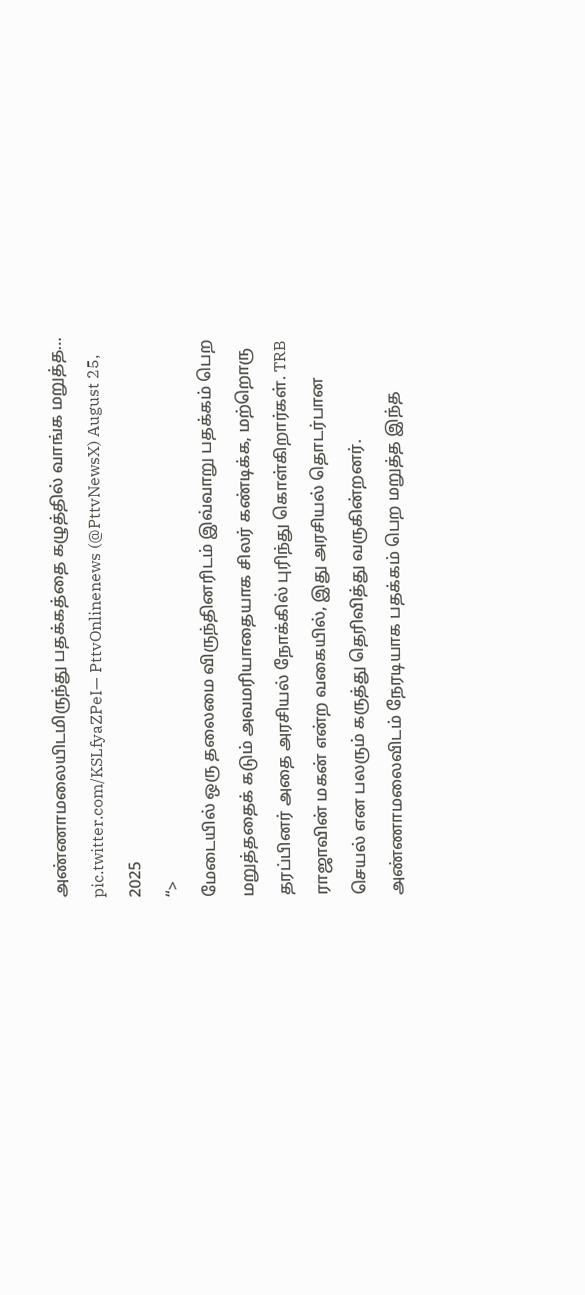அண்ணாமலையிடமிருந்து பதக்கத்தை கழுத்தில் வாங்க மறுத்த… pic.twitter.com/KSLfyaZPeI— PttvOnlinenews (@PttvNewsX) August 25, 2025
“>
மேடையில் ஒரு தலைமை விருந்தினரிடம் இவ்வாறு பதக்கம் பெற மறுத்ததைக் கடும் அவமரியாதையாக சிலர் கண்டிக்க, மற்றொரு தரப்பினர் அதை அரசியல் நோக்கில் புரிந்து கொள்கிறார்கள். TRB ராஜாவின் மகன் என்ற வகையில், இது அரசியல் தொடர்பான செயல் என பலரும் கருத்து தெரிவித்து வருகின்றனர்.
அண்ணாமலைவிடம் நேரடியாக பதக்கம் பெற மறுத்த இந்த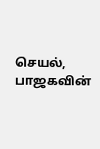செயல், பாஜகவின்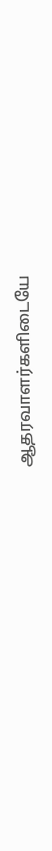ஆதரவாளர்களிடையே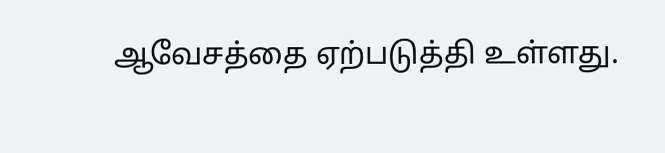ஆவேசத்தை ஏற்படுத்தி உள்ளது.